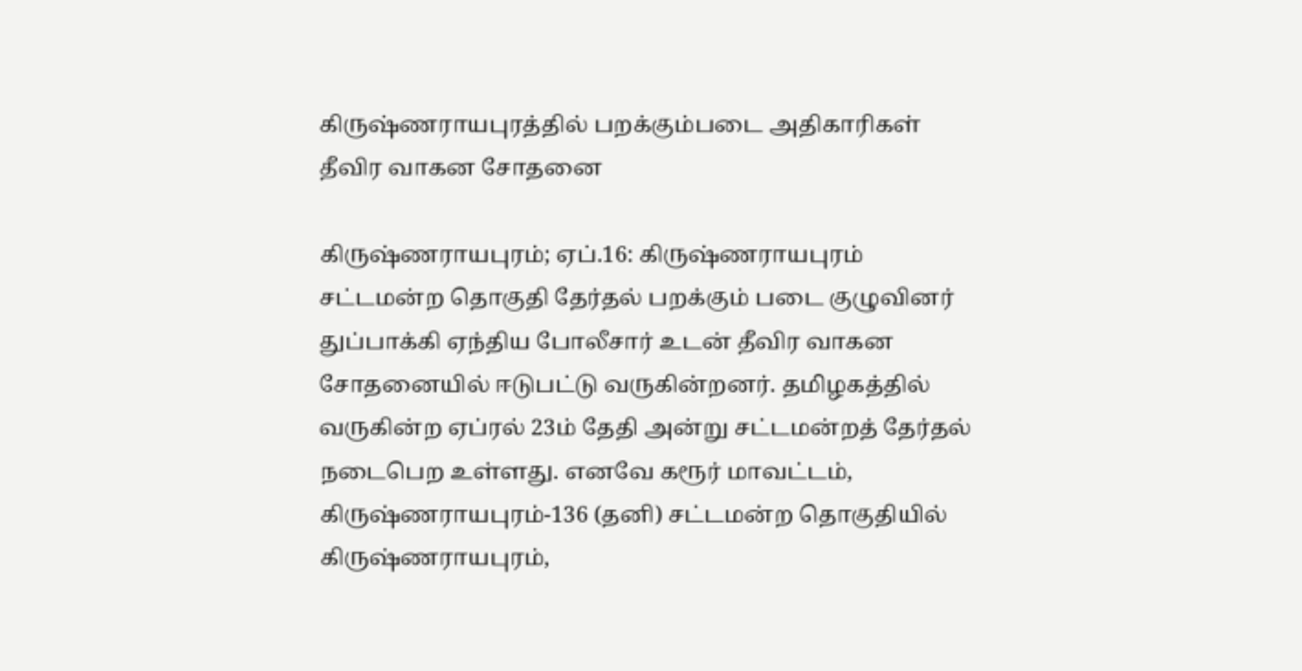கிருஷ்ணராயபுரத்தில் பறக்கும்படை அதிகாரிகள் தீவிர வாகன சோதனை

கிருஷ்ணராயபுரம்; ஏப்.16: கிருஷ்ணராயபுரம் சட்டமன்ற தொகுதி தேர்தல் பறக்கும் படை குழுவினர் துப்பாக்கி ஏந்திய போலீசார் உடன் தீவிர வாகன சோதனையில் ஈடுபட்டு வருகின்றனர். தமிழகத்தில் வருகின்ற ஏப்ரல் 23ம் தேதி அன்று சட்டமன்றத் தேர்தல் நடைபெற உள்ளது. எனவே கரூர் மாவட்டம், கிருஷ்ணராயபுரம்-136 (தனி) சட்டமன்ற தொகுதியில் கிருஷ்ணராயபுரம்,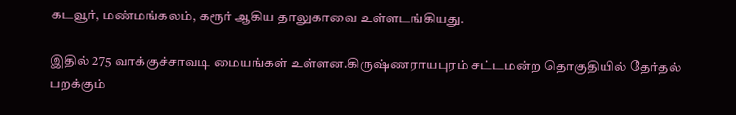கடவூர், மண்மங்கலம், கரூர் ஆகிய தாலுகாவை உள்ளடங்கியது.

இதில் 275 வாக்குச்சாவடி மையங்கள் உள்ளன.கிருஷ்ணராயபுரம் சட்டமன்ற தொகுதியில் தேர்தல் பறக்கும்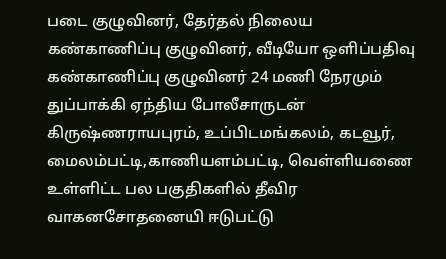படை குழுவினர், தேர்தல் நிலைய கண்காணிப்பு குழுவினர், வீடியோ ஒளிப்பதிவு கண்காணிப்பு குழுவினர் 24 மணி நேரமும் துப்பாக்கி ஏந்திய போலீசாருடன் கிருஷ்ணராயபுரம், உப்பிடமங்கலம், கடவூர், மைலம்பட்டி,காணியளம்பட்டி, வெள்ளியணை உள்ளிட்ட பல பகுதிகளில் தீவிர வாகனசோதனையி ஈடுபட்டு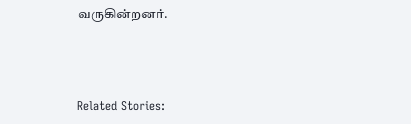வருகின்றனர்.



Related Stories: